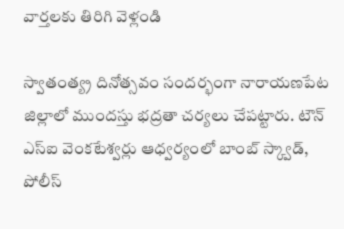వార్తలకు తిరిగి వెళ్లండి

స్వాతంత్య్ర దినోత్సవం సందర్భంగా నారాయణపేట జిల్లాలో ముందస్తు భద్రతా చర్యలు చేపట్టారు. టౌన్ ఎస్ఐ వెంకటేశ్వర్లు ఆధ్వర్యంలో బాంబ్ స్క్వాడ్, పోలీస్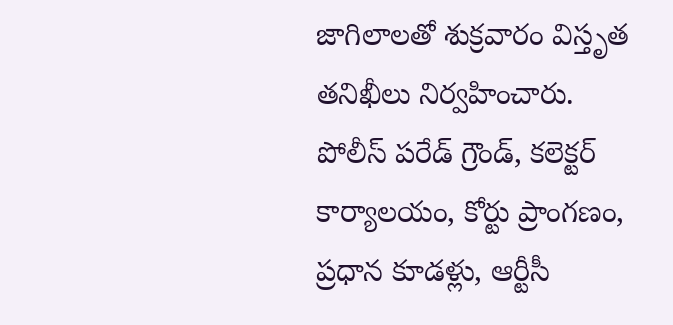జాగిలాలతో శుక్రవారం విస్తృత తనిఖీలు నిర్వహించారు.
పోలీస్ పరేడ్ గ్రౌండ్, కలెక్టర్ కార్యాలయం, కోర్టు ప్రాంగణం, ప్రధాన కూడళ్లు, ఆర్టీసీ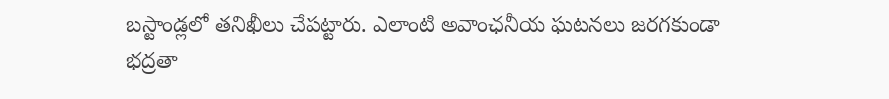బస్టాండ్లలో తనిఖీలు చేపట్టారు. ఎలాంటి అవాంఛనీయ ఘటనలు జరగకుండా భద్రతా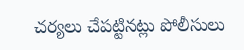చర్యలు చేపట్టినట్లు పోలీసులు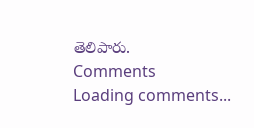తెలిపారు.
Comments
Loading comments...